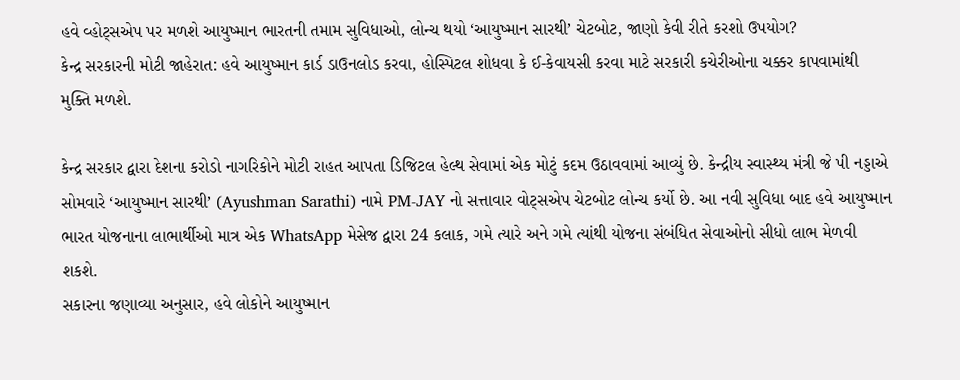હવે વ્હોટ્સએપ પર મળશે આયુષ્માન ભારતની તમામ સુવિધાઓ, લોન્ચ થયો ‘આયુષ્માન સારથી’ ચેટબોટ, જાણો કેવી રીતે કરશો ઉપયોગ?
કેન્દ્ર સરકારની મોટી જાહેરાત: હવે આયુષ્માન કાર્ડ ડાઉનલોડ કરવા, હોસ્પિટલ શોધવા કે ઈ-કેવાયસી કરવા માટે સરકારી કચેરીઓના ચક્કર કાપવામાંથી મુક્તિ મળશે.

કેન્દ્ર સરકાર દ્વારા દેશના કરોડો નાગરિકોને મોટી રાહત આપતા ડિજિટલ હેલ્થ સેવામાં એક મોટું કદમ ઉઠાવવામાં આવ્યું છે. કેન્દ્રીય સ્વાસ્થ્ય મંત્રી જે પી નડ્ડાએ સોમવારે ‘આયુષ્માન સારથી’ (Ayushman Sarathi) નામે PM-JAY નો સત્તાવાર વોટ્સએપ ચેટબોટ લોન્ચ કર્યો છે. આ નવી સુવિધા બાદ હવે આયુષ્માન ભારત યોજનાના લાભાર્થીઓ માત્ર એક WhatsApp મેસેજ દ્વારા 24 કલાક, ગમે ત્યારે અને ગમે ત્યાંથી યોજના સંબંધિત સેવાઓનો સીધો લાભ મેળવી શકશે.
સકારના જણાવ્યા અનુસાર, હવે લોકોને આયુષ્માન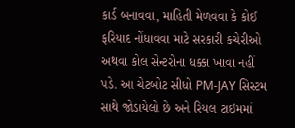કાર્ડ બનાવવા, માહિતી મેળવવા કે કોઈ ફરિયાદ નોંધાવવા માટે સરકારી કચેરીઓ અથવા કોલ સેન્ટરોના ધક્કા ખાવા નહીં પડે. આ ચેટબોટ સીધો PM-JAY સિસ્ટમ સાથે જોડાયેલો છે અને રિયલ ટાઇમમાં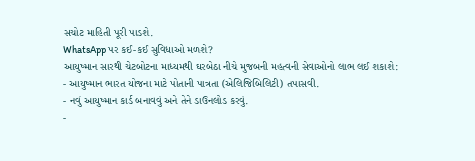સચોટ માહિતી પૂરી પાડશે.
WhatsApp પર કઈ-કઈ સુવિધાઓ મળશે?
આયુષ્માન સારથી ચેટબોટના માધ્યમથી ઘરબેઠા નીચે મુજબની મહત્વની સેવાઓનો લાભ લઈ શકાશે:
- આયુષ્માન ભારત યોજના માટે પોતાની પાત્રતા (એલિજિબિલિટી) તપાસવી.
- નવું આયુષ્માન કાર્ડ બનાવવું અને તેને ડાઉનલોડ કરવું.
-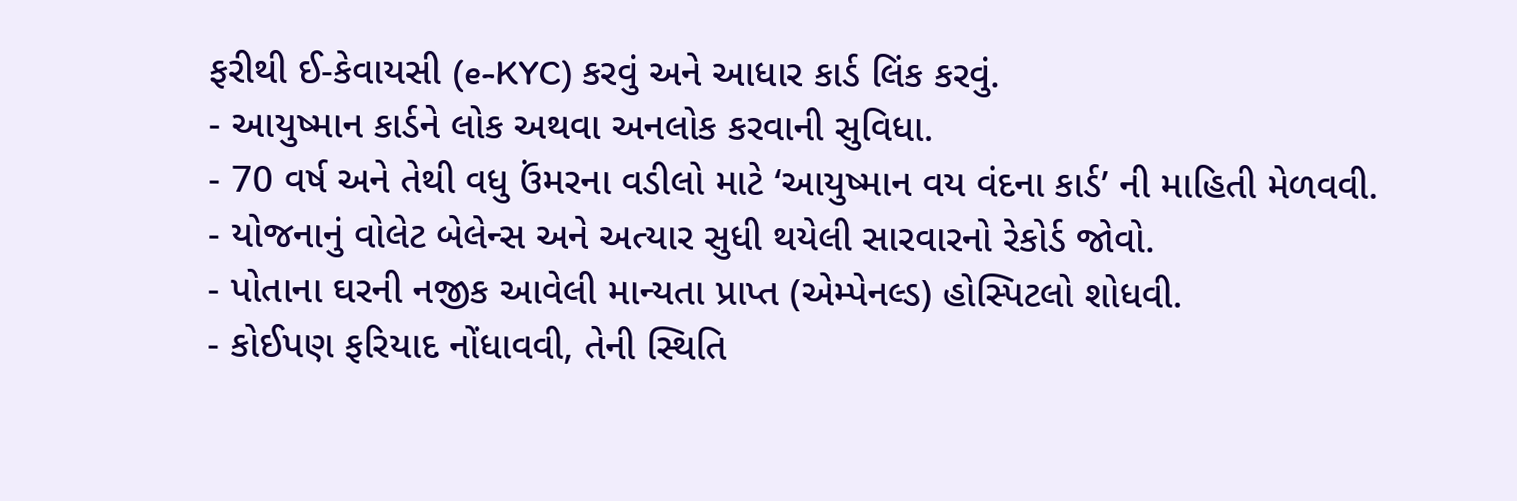ફરીથી ઈ-કેવાયસી (e-KYC) કરવું અને આધાર કાર્ડ લિંક કરવું.
- આયુષ્માન કાર્ડને લોક અથવા અનલોક કરવાની સુવિધા.
- 70 વર્ષ અને તેથી વધુ ઉંમરના વડીલો માટે ‘આયુષ્માન વય વંદના કાર્ડ’ ની માહિતી મેળવવી.
- યોજનાનું વોલેટ બેલેન્સ અને અત્યાર સુધી થયેલી સારવારનો રેકોર્ડ જોવો.
- પોતાના ઘરની નજીક આવેલી માન્યતા પ્રાપ્ત (એમ્પેનલ્ડ) હોસ્પિટલો શોધવી.
- કોઈપણ ફરિયાદ નોંધાવવી, તેની સ્થિતિ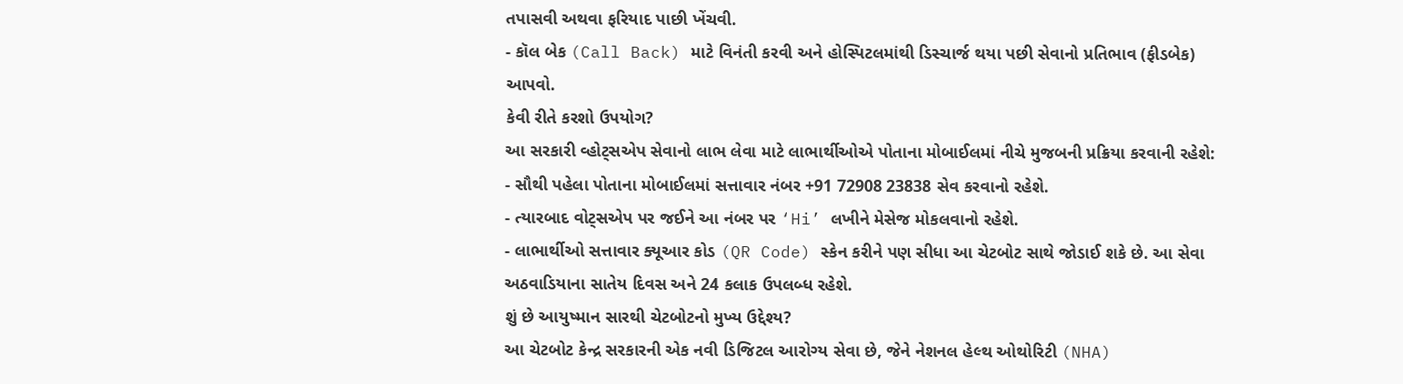તપાસવી અથવા ફરિયાદ પાછી ખેંચવી.
- કૉલ બેક (Call Back) માટે વિનંતી કરવી અને હોસ્પિટલમાંથી ડિસ્ચાર્જ થયા પછી સેવાનો પ્રતિભાવ (ફીડબેક) આપવો.
કેવી રીતે કરશો ઉપયોગ?
આ સરકારી વ્હોટ્સએપ સેવાનો લાભ લેવા માટે લાભાર્થીઓએ પોતાના મોબાઈલમાં નીચે મુજબની પ્રક્રિયા કરવાની રહેશે:
- સૌથી પહેલા પોતાના મોબાઈલમાં સત્તાવાર નંબર +91 72908 23838 સેવ કરવાનો રહેશે.
- ત્યારબાદ વોટ્સએપ પર જઈને આ નંબર પર ‘Hi’ લખીને મેસેજ મોકલવાનો રહેશે.
- લાભાર્થીઓ સત્તાવાર ક્યૂઆર કોડ (QR Code) સ્કેન કરીને પણ સીધા આ ચેટબોટ સાથે જોડાઈ શકે છે. આ સેવા અઠવાડિયાના સાતેય દિવસ અને 24 કલાક ઉપલબ્ધ રહેશે.
શું છે આયુષ્માન સારથી ચેટબોટનો મુખ્ય ઉદ્દેશ્ય?
આ ચેટબોટ કેન્દ્ર સરકારની એક નવી ડિજિટલ આરોગ્ય સેવા છે, જેને નેશનલ હેલ્થ ઓથોરિટી (NHA)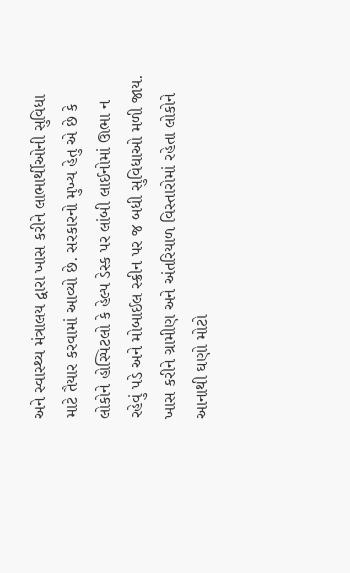અને સ્વાસ્થ્ય મંત્રાલય દ્વારા ખાસ કરીને લાભાર્થીઓની સુવિધા માટે તૈયાર કરવામાં આવ્યો છે. સરકારનો મુખ્ય હેતુ એ છે કે લોકોને હોસ્પિટલો કે હેલ્પ ડેસ્ક પર લાંબી લાઈનોમાં ઊભા ન રહેવું પડે અને મોબાઈલ સ્ક્રીન પર જ બધી સુવિધાઓ મળી જાય. ખાસ કરીને ગ્રામીણ અને અંતરિયાળ વિસ્તારોમાં રહેતા લોકોને આનાથી ઘણો મોટો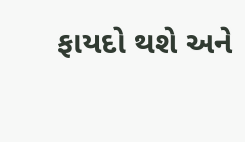ફાયદો થશે અને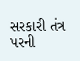સરકારી તંત્ર પરની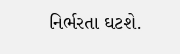નિર્ભરતા ઘટશે.